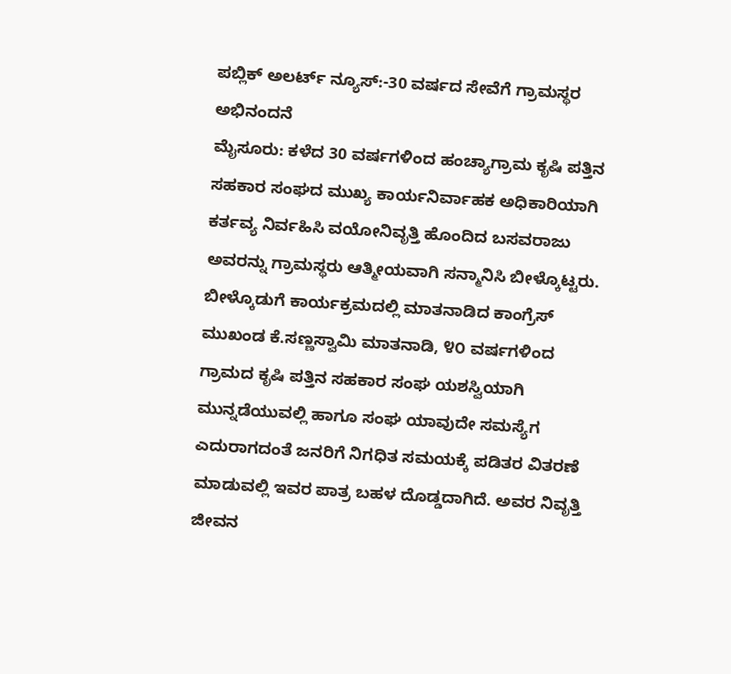ಪಬ್ಲಿಕ್ ಅಲರ್ಟ್ ನ್ಯೂಸ್:-30 ವರ್ಷದ ಸೇವೆಗೆ ಗ್ರಾಮಸ್ಥರ ಅಭಿನಂದನೆ
ಮೈಸೂರು: ಕಳೆದ 30 ವರ್ಷಗಳಿಂದ ಹಂಚ್ಯಾಗ್ರಾಮ ಕೃಷಿ ಪತ್ತಿನ ಸಹಕಾರ ಸಂಘದ ಮುಖ್ಯ ಕಾರ್ಯನಿರ್ವಾಹಕ ಅಧಿಕಾರಿಯಾಗಿ ಕರ್ತವ್ಯ ನಿರ್ವಹಿಸಿ ವಯೋನಿವೃತ್ತಿ ಹೊಂದಿದ ಬಸವರಾಜು ಅವರನ್ನು ಗ್ರಾಮಸ್ಥರು ಆತ್ಮೀಯವಾಗಿ ಸನ್ಮಾನಿಸಿ ಬೀಳ್ಕೊಟ್ಟರು.
ಬೀಳ್ಕೊಡುಗೆ ಕಾರ್ಯಕ್ರಮದಲ್ಲಿ ಮಾತನಾಡಿದ ಕಾಂಗ್ರೆಸ್ ಮುಖಂಡ ಕೆ.ಸಣ್ಣಸ್ವಾಮಿ ಮಾತನಾಡಿ, ೪೦ ವರ್ಷಗಳಿಂದ ಗ್ರಾಮದ ಕೃಷಿ ಪತ್ತಿನ ಸಹಕಾರ ಸಂಘ ಯಶಸ್ವಿಯಾಗಿ ಮುನ್ನಡೆಯುವಲ್ಲಿ ಹಾಗೂ ಸಂಘ ಯಾವುದೇ ಸಮಸ್ಯೆಗ ಎದುರಾಗದಂತೆ ಜನರಿಗೆ ನಿಗಧಿತ ಸಮಯಕ್ಕೆ ಪಡಿತರ ವಿತರಣೆ ಮಾಡುವಲ್ಲಿ ಇವರ ಪಾತ್ರ ಬಹಳ ದೊಡ್ಡದಾಗಿದೆ. ಅವರ ನಿವೃತ್ತಿ ಜೀವನ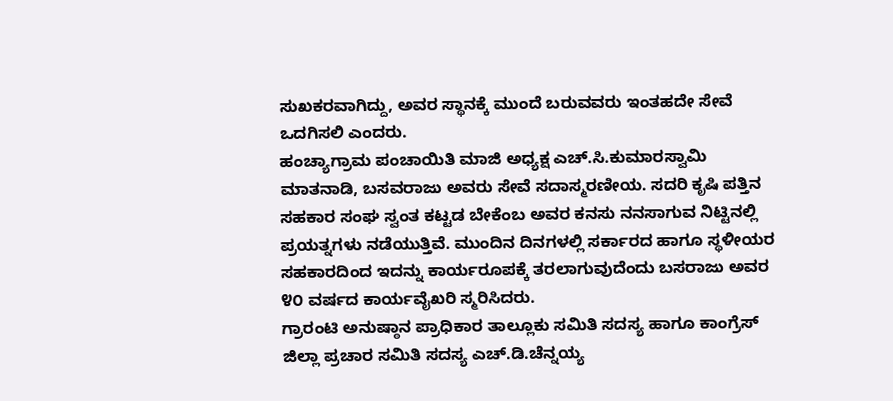ಸುಖಕರವಾಗಿದ್ದು, ಅವರ ಸ್ಥಾನಕ್ಕೆ ಮುಂದೆ ಬರುವವರು ಇಂತಹದೇ ಸೇವೆ ಒದಗಿಸಲಿ ಎಂದರು.
ಹಂಚ್ಯಾಗ್ರಾಮ ಪಂಚಾಯಿತಿ ಮಾಜಿ ಅಧ್ಯಕ್ಷ ಎಚ್.ಸಿ.ಕುಮಾರಸ್ವಾಮಿ ಮಾತನಾಡಿ, ಬಸವರಾಜು ಅವರು ಸೇವೆ ಸದಾಸ್ಮರಣೀಯ. ಸದರಿ ಕೃಷಿ ಪತ್ತಿನ ಸಹಕಾರ ಸಂಘ ಸ್ವಂತ ಕಟ್ಟಡ ಬೇಕೆಂಬ ಅವರ ಕನಸು ನನಸಾಗುವ ನಿಟ್ಟಿನಲ್ಲಿ ಪ್ರಯತ್ನಗಳು ನಡೆಯುತ್ತಿವೆ. ಮುಂದಿನ ದಿನಗಳಲ್ಲಿ ಸರ್ಕಾರದ ಹಾಗೂ ಸ್ಥಳೀಯರ ಸಹಕಾರದಿಂದ ಇದನ್ನು ಕಾರ್ಯರೂಪಕ್ಕೆ ತರಲಾಗುವುದೆಂದು ಬಸರಾಜು ಅವರ ೪೦ ವರ್ಷದ ಕಾರ್ಯವೈಖರಿ ಸ್ಮರಿಸಿದರು.
ಗ್ರಾರಂಟಿ ಅನುಷ್ಠಾನ ಪ್ರಾಧಿಕಾರ ತಾಲ್ಲೂಕು ಸಮಿತಿ ಸದಸ್ಯ ಹಾಗೂ ಕಾಂಗ್ರೆಸ್ ಜಿಲ್ಲಾ ಪ್ರಚಾರ ಸಮಿತಿ ಸದಸ್ಯ ಎಚ್.ಡಿ.ಚೆನ್ನಯ್ಯ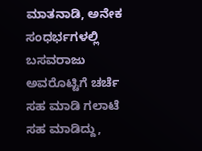ಮಾತನಾಡಿ, ಅನೇಕ ಸಂಧರ್ಭಗಳಲ್ಲಿ ಬಸವರಾಜು ಅವರೊಟ್ಟಿಗೆ ಚರ್ಚೆ ಸಹ ಮಾಡಿ ಗಲಾಟೆ ಸಹ ಮಾಡಿದ್ದು,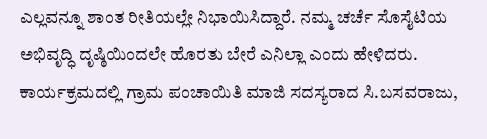ಎಲ್ಲವನ್ನೂ ಶಾಂತ ರೀತಿಯಲ್ಲೇ ನಿಭಾಯಿಸಿದ್ದಾರೆ. ನಮ್ಮ ಚರ್ಚೆ ಸೊಸೈಟಿಯ ಅಭಿವೃದ್ಧಿ ದೃಷ್ಠಿಯಿಂದಲೇ ಹೊರತು ಬೇರೆ ಎನಿಲ್ಲಾ ಎಂದು ಹೇಳಿದರು.
ಕಾರ್ಯಕ್ರಮದಲ್ಲಿ ಗ್ರಾಮ ಪಂಚಾಯಿತಿ ಮಾಜಿ ಸದಸ್ಯರಾದ ಸಿ.ಬಸವರಾಜು,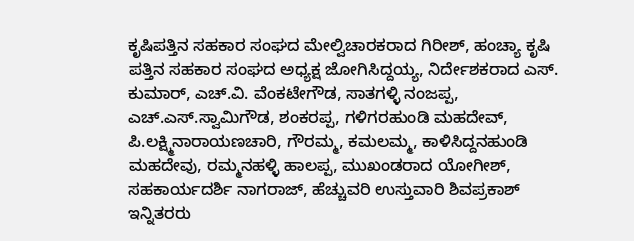ಕೃಷಿಪತ್ತಿನ ಸಹಕಾರ ಸಂಘದ ಮೇಲ್ವಿಚಾರಕರಾದ ಗಿರೀಶ್, ಹಂಚ್ಯಾ ಕೃಷಿ ಪತ್ತಿನ ಸಹಕಾರ ಸಂಘದ ಅಧ್ಯಕ್ಷ ಜೋಗಿಸಿದ್ದಯ್ಯ, ನಿರ್ದೇಶಕರಾದ ಎಸ್. ಕುಮಾರ್, ಎಚ್.ವಿ. ವೆಂಕಟೇಗೌಡ, ಸಾತಗಳ್ಳಿ ನಂಜಪ್ಪ, ಎಚ್.ಎಸ್.ಸ್ವಾಮಿಗೌಡ, ಶಂಕರಪ್ಪ, ಗಳಿಗರಹುಂಡಿ ಮಹದೇವ್, ಪಿ.ಲಕ್ಷ್ಮಿನಾರಾಯಣಚಾರಿ, ಗೌರಮ್ಮ, ಕಮಲಮ್ಮ, ಕಾಳಿಸಿದ್ದನಹುಂಡಿ ಮಹದೇವು, ರಮ್ಮನಹಳ್ಳಿ ಹಾಲಪ್ಪ, ಮುಖಂಡರಾದ ಯೋಗೀಶ್, ಸಹಕಾರ್ಯದರ್ಶಿ ನಾಗರಾಜ್, ಹೆಚ್ಚುವರಿ ಉಸ್ತುವಾರಿ ಶಿವಪ್ರಕಾಶ್ ಇನ್ನಿತರರು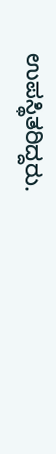ಉಪಸ್ಥಿತರಿದ್ದರು.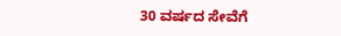30 ವರ್ಷದ ಸೇವೆಗೆ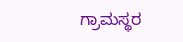ಗ್ರಾಮಸ್ಥರ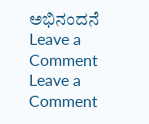ಅಭಿನಂದನೆ
Leave a Comment
Leave a Comment